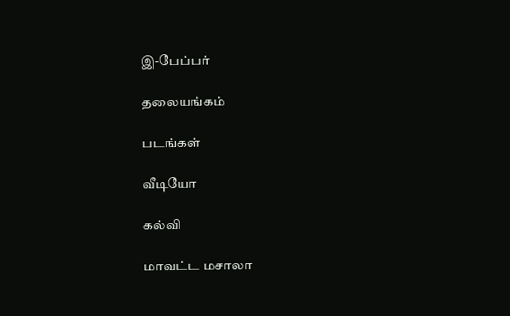இ-பேப்பர்

தலையங்கம்

படங்கள்

வீடியோ

கல்வி

மாவட்ட மசாலா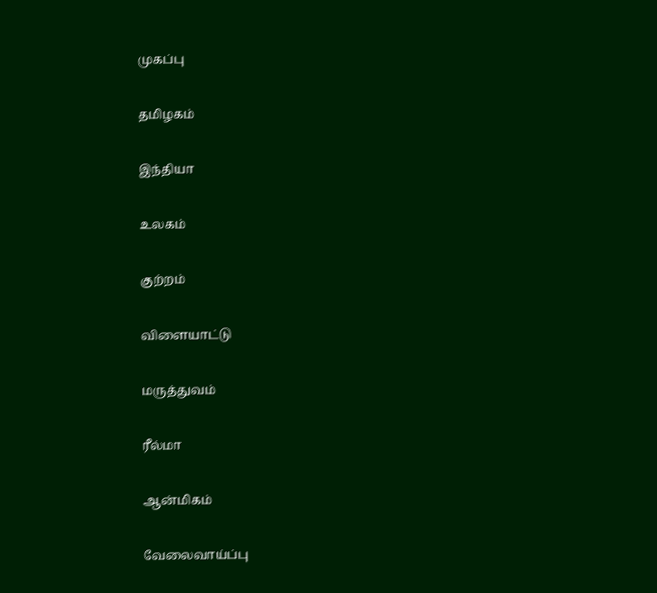முகப்பு

தமிழகம்

இந்தியா

உலகம்

குற்றம்

விளையாட்டு

மருத்துவம்

ரீல்மா

ஆன்மிகம்

வேலைவாய்ப்பு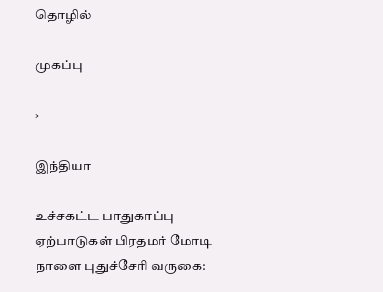தொழில்

முகப்பு

›

இந்தியா

உச்சகட்ட பாதுகாப்பு ஏற்பாடுகள் பிரதமர் மோடி நாளை புதுச்சேரி வருகை: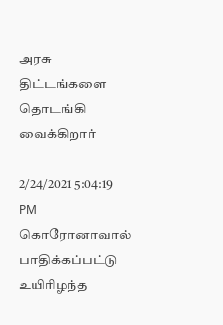அரசு திட்டங்களை தொடங்கி வைக்கிறார்

2/24/2021 5:04:19 PM
கொரோனாவால் பாதிக்கப்பட்டு உயிரிழந்த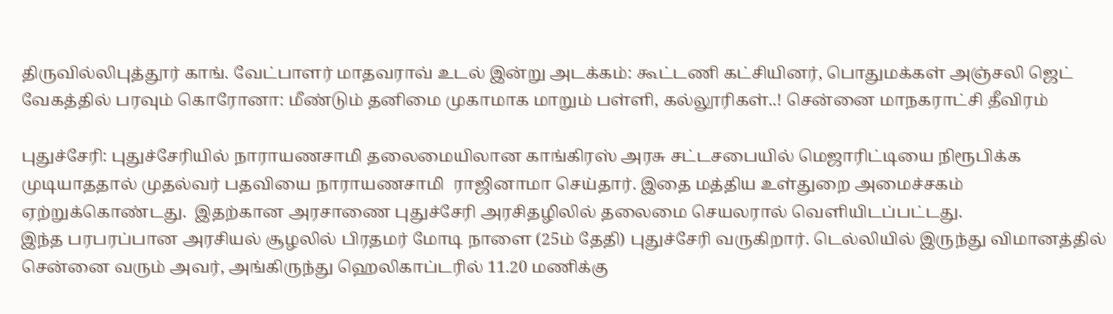திருவில்லிபுத்தூர் காங். வேட்பாளர் மாதவராவ் உடல் இன்று அடக்கம்: கூட்டணி கட்சியினர், பொதுமக்கள் அஞ்சலி ஜெட் வேகத்தில் பரவும் கொரோனா: மீண்டும் தனிமை முகாமாக மாறும் பள்ளி, கல்லூரிகள்..! சென்னை மாநகராட்சி தீவிரம்

புதுச்சேரி: புதுச்சேரியில் நாராயணசாமி தலைமையிலான காங்கிரஸ் அரசு சட்டசபையில் மெஜாரிட்டியை நிரூபிக்க முடியாததால் முதல்வர் பதவியை நாராயணசாமி  ராஜினாமா செய்தார். இதை மத்திய உள்துறை அமைச்சகம் ஏற்றுக்கொண்டது.  இதற்கான அரசாணை புதுச்சேரி அரசிதழிலில் தலைமை செயலரால் வெளியிடப்பட்டது.
இந்த பரபரப்பான அரசியல் சூழலில் பிரதமர் மோடி நாளை (25ம் தேதி) புதுச்சேரி வருகிறார். டெல்லியில் இருந்து விமானத்தில் சென்னை வரும் அவர், அங்கிருந்து ஹெலிகாப்டரில் 11.20 மணிக்கு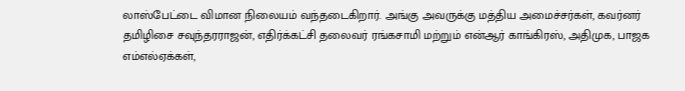லாஸ்பேட்டை விமான நிலையம் வந்தடைகிறார். அங்கு அவருக்கு மத்திய அமைச்சர்கள், கவர்னர் தமிழிசை சவுந்தரராஜன், எதிர்க்கட்சி தலைவர் ரங்கசாமி மற்றும் என்ஆர் காங்கிரஸ், அதிமுக, பாஜக எம்எல்ஏக்கள்,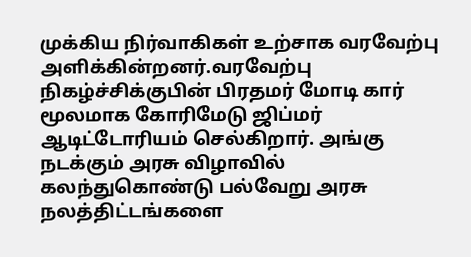முக்கிய நிர்வாகிகள் உற்சாக வரவேற்பு அளிக்கின்றனர்.வரவேற்பு நிகழ்ச்சிக்குபின் பிரதமர் மோடி கார் மூலமாக கோரிமேடு ஜிப்மர் ஆடிட்டோரியம் செல்கிறார். அங்கு நடக்கும் அரசு விழாவில் கலந்துகொண்டு பல்வேறு அரசு நலத்திட்டங்களை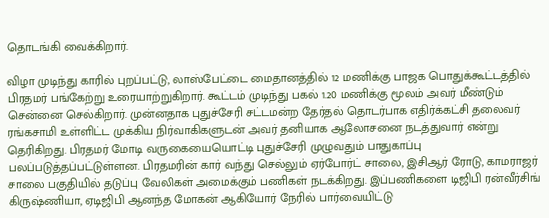தொடங்கி வைக்கிறார்.

விழா முடிந்து காரில் புறப்பட்டு, லாஸ்பேட்டை மைதானத்தில் 12 மணிக்கு பாஜக பொதுக்கூட்டத்தில் பிரதமர் பங்கேற்று உரையாற்றுகிறார். கூட்டம் முடிந்து பகல் 1.20 மணிக்கு மூலம் அவர் மீண்டும் சென்னை செல்கிறார். முன்னதாக புதுச்சேரி சட்டமன்ற தேர்தல் தொடர்பாக எதிர்க்கட்சி தலைவர் ரங்கசாமி உள்ளிட்ட முக்கிய நிர்வாகிகளுடன் அவர் தனியாக ஆலோசனை நடத்துவார் என்று தெரிகிறது. பிரதமர் மோடி வருகையையொட்டி புதுச்சேரி முழுவதும் பாதுகாப்பு பலப்படுத்தப்பட்டுள்ளன. பிரதமரின் கார் வந்து செல்லும் ஏர்போர்ட் சாலை, இசிஆர் ரோடு, காமராஜர் சாலை பகுதியில் தடுப்பு வேலிகள் அமைக்கும் பணிகள் நடக்கிறது. இப்பணிகளை டிஜிபி ரன்வீர்சிங் கிருஷ்ணியா, ஏடிஜிபி ஆனந்த மோகன் ஆகியோர் நேரில் பார்வையிட்டு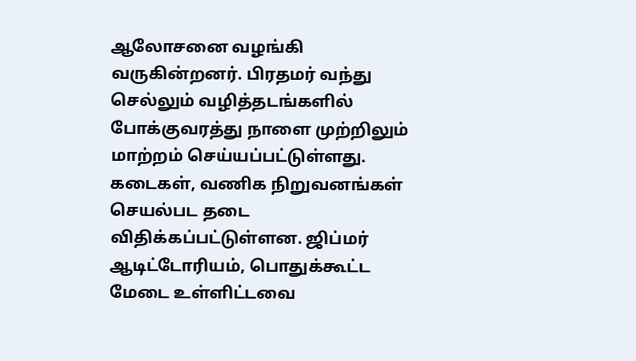ஆலோசனை வழங்கி வருகின்றனர். பிரதமர் வந்து செல்லும் வழித்தடங்களில் போக்குவரத்து நாளை முற்றிலும் மாற்றம் செய்யப்பட்டுள்ளது. கடைகள், வணிக நிறுவனங்கள் செயல்பட தடை விதிக்கப்பட்டுள்ளன. ஜிப்மர் ஆடிட்டோரியம், பொதுக்கூட்ட மேடை உள்ளிட்டவை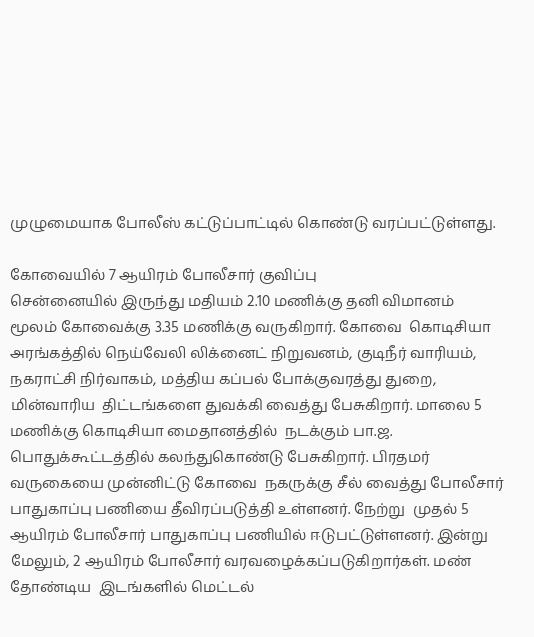முழுமையாக போலீஸ் கட்டுப்பாட்டில் கொண்டு வரப்பட்டுள்ளது.

கோவையில் 7 ஆயிரம் போலீசார் குவிப்பு
சென்னையில் இருந்து மதியம் 2.10 மணிக்கு தனி விமானம் மூலம் கோவைக்கு 3.35 மணிக்கு வருகிறார். கோவை  கொடிசியா அரங்கத்தில் நெய்வேலி லிக்னைட் நிறுவனம், குடிநீர் வாரியம்,  நகராட்சி நிர்வாகம், மத்திய கப்பல் போக்குவரத்து துறை, மின்வாரிய  திட்டங்களை துவக்கி வைத்து பேசுகிறார். மாலை 5 மணிக்கு கொடிசியா மைதானத்தில்  நடக்கும் பா.ஜ. பொதுக்கூட்டத்தில் கலந்துகொண்டு பேசுகிறார். பிரதமர் வருகையை முன்னிட்டு கோவை  நகருக்கு சீல் வைத்து போலீசார் பாதுகாப்பு பணியை தீவிரப்படுத்தி உள்ளனர். நேற்று  முதல் 5 ஆயிரம் போலீசார் பாதுகாப்பு பணியில் ஈடுபட்டுள்ளனர். இன்று  மேலும், 2 ஆயிரம் போலீசார் வரவழைக்கப்படுகிறார்கள். மண் தோண்டிய  இடங்களில் மெட்டல்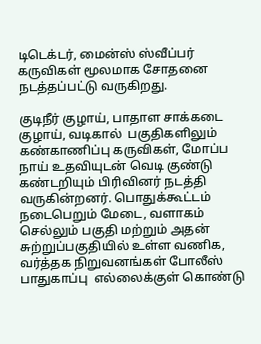டிடெக்டர், மைன்ஸ் ஸ்வீப்பர் கருவிகள் மூலமாக சோதனை  நடத்தப்பட்டு வருகிறது.

குடிநீர் குழாய், பாதாள சாக்கடை குழாய், வடிகால்  பகுதிகளிலும் கண்காணிப்பு கருவிகள், மோப்ப நாய் உதவியுடன் வெடி குண்டு  கண்டறியும் பிரிவினர் நடத்தி வருகின்றனர். பொதுக்கூட்டம்  நடைபெறும் மேடை, வளாகம் செல்லும் பகுதி மற்றும் அதன்  சுற்றுப்பகுதியில் உள்ள வணிக, வர்த்தக நிறுவனங்கள் போலீஸ் பாதுகாப்பு  எல்லைக்குள் கொண்டு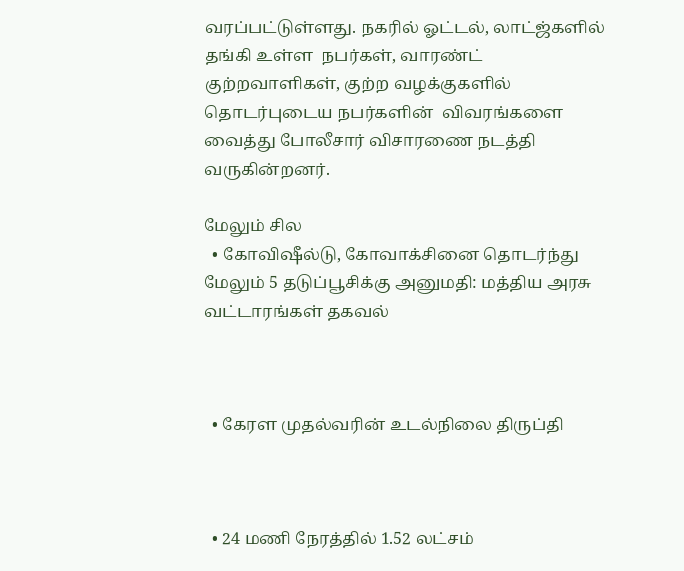வரப்பட்டுள்ளது. நகரில் ஓட்டல், லாட்ஜ்களில் தங்கி உள்ள  நபர்கள், வாரண்ட் குற்றவாளிகள், குற்ற வழக்குகளில் தொடர்புடைய நபர்களின்  விவரங்களை வைத்து போலீசார் விசாரணை நடத்தி வருகின்றனர்.

மேலும் சில
  • கோவிஷீல்டு, கோவாக்சினை தொடர்ந்து மேலும் 5 தடுப்பூசிக்கு அனுமதி: மத்திய அரசு வட்டாரங்கள் தகவல்



  • கேரள முதல்வரின் உடல்நிலை திருப்தி



  • 24 மணி நேரத்தில் 1.52 லட்சம்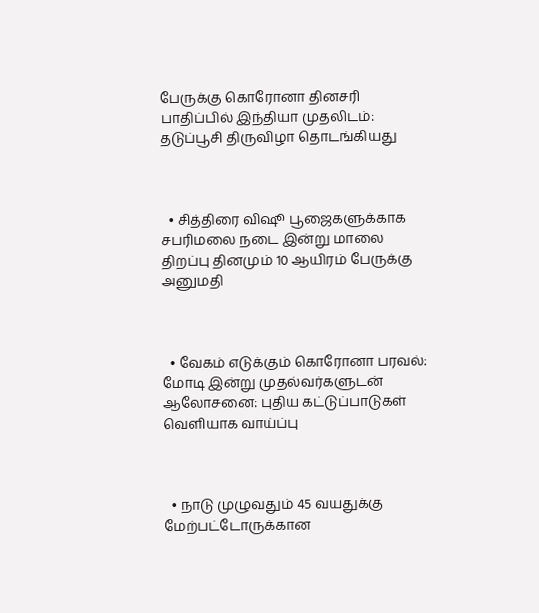பேருக்கு கொரோனா தினசரி பாதிப்பில் இந்தியா முதலிடம்: தடுப்பூசி திருவிழா தொடங்கியது



  • சித்திரை விஷூ பூஜைகளுக்காக சபரிமலை நடை இன்று மாலை திறப்பு தினமும் 10 ஆயிரம் பேருக்கு அனுமதி



  • வேகம் எடுக்கும் கொரோனா பரவல்: மோடி இன்று முதல்வர்களுடன் ஆலோசனை: புதிய கட்டுப்பாடுகள் வெளியாக வாய்ப்பு



  • நாடு முழுவதும் 45 வயதுக்கு மேற்பட்டோருக்கான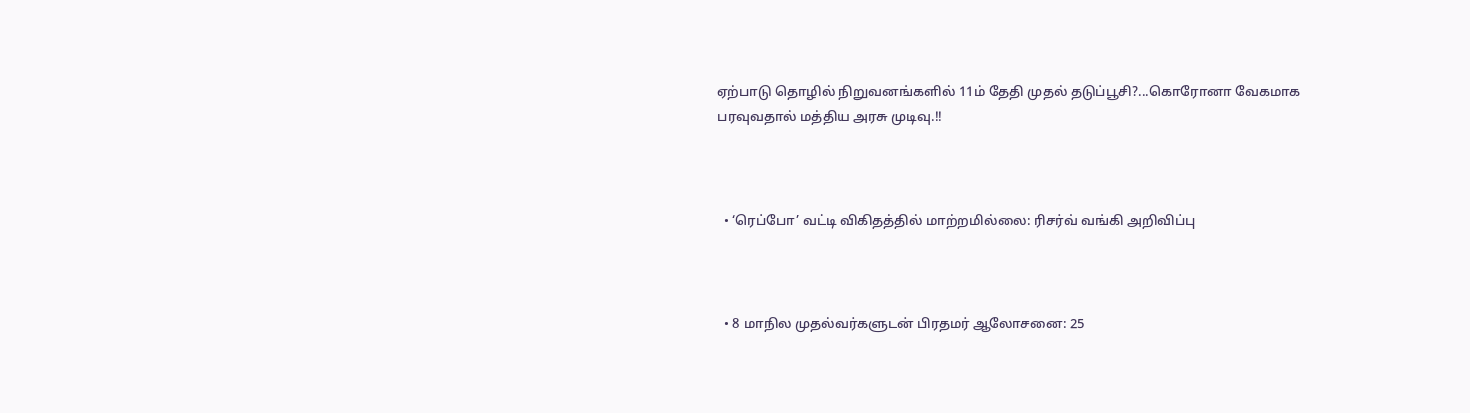ஏற்பாடு தொழில் நிறுவனங்களில் 11ம் தேதி முதல் தடுப்பூசி?...கொரோனா வேகமாக பரவுவதால் மத்திய அரசு முடிவு.!!



  • ‘ரெப்போ’ வட்டி விகிதத்தில் மாற்றமில்லை: ரிசர்வ் வங்கி அறிவிப்பு



  • 8 மாநில முதல்வர்களுடன் பிரதமர் ஆலோசனை: 25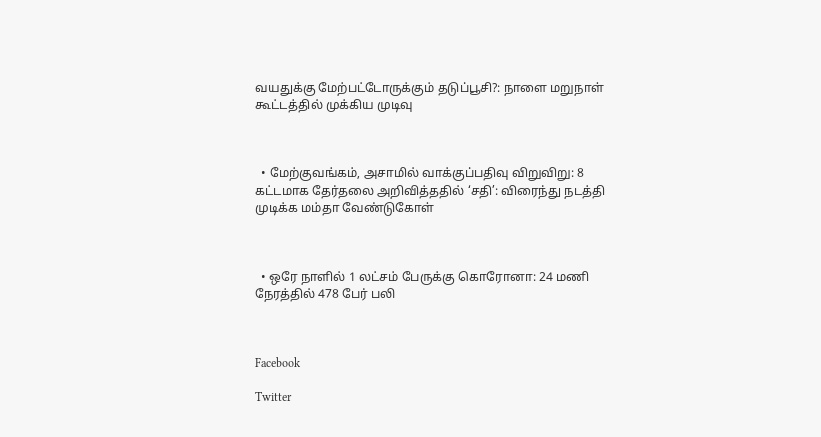வயதுக்கு மேற்பட்டோருக்கும் தடுப்பூசி?: நாளை மறுநாள் கூட்டத்தில் முக்கிய முடிவு



  • மேற்குவங்கம், அசாமில் வாக்குப்பதிவு விறுவிறு: 8 கட்டமாக தேர்தலை அறிவித்ததில் ‘சதி’: விரைந்து நடத்தி முடிக்க மம்தா வேண்டுகோள்



  • ஒரே நாளில் 1 லட்சம் பேருக்கு கொரோனா: 24 மணி நேரத்தில் 478 பேர் பலி



Facebook

Twitter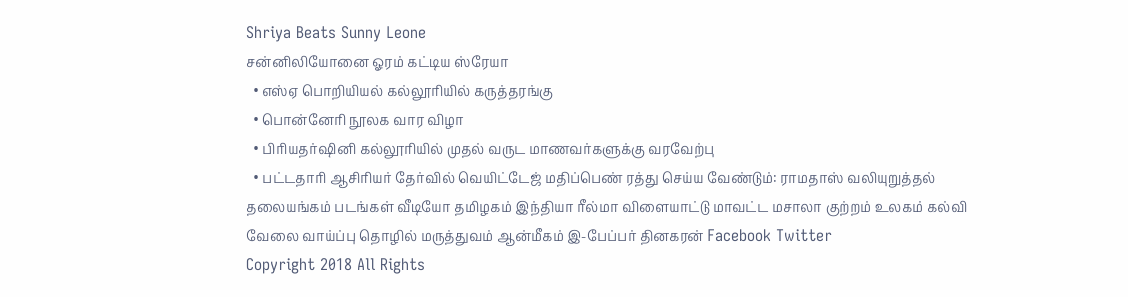Shriya Beats Sunny Leone
சன்னிலியோனை ஓரம் கட்டிய ஸ்ரேயா
  • எஸ்ஏ பொறியியல் கல்லூரியில் கருத்தரங்கு
  • பொன்னேரி நூலக வார விழா
  • பிரியதர்ஷினி கல்லூரியில் முதல் வருட மாணவர்களுக்கு வரவேற்பு
  • பட்டதாரி ஆசிரியர் தேர்வில் வெயிட்டேஜ் மதிப்பெண் ரத்து செய்ய வேண்டும்: ராமதாஸ் வலியுறுத்தல்
தலையங்கம் படங்கள் வீடியோ தமிழகம் இந்தியா ரீல்மா விளையாட்டு மாவட்ட மசாலா குற்றம் உலகம் கல்வி வேலை வாய்ப்பு தொழில் மருத்துவம் ஆன்மீகம் இ-பேப்பர் தினகரன் Facebook Twitter
Copyright 2018 All Rights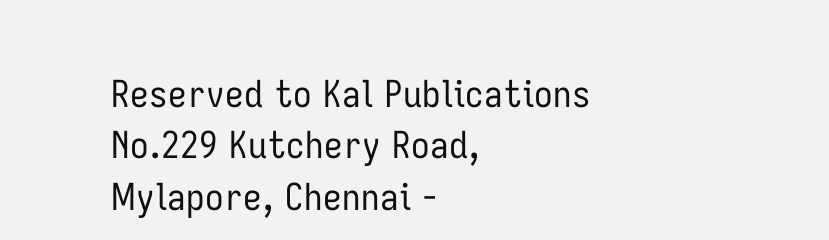Reserved to Kal Publications
No.229 Kutchery Road, Mylapore, Chennai -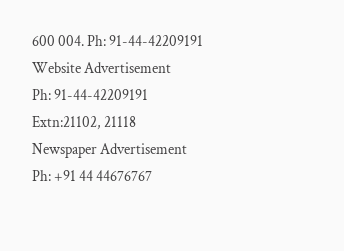600 004. Ph: 91-44-42209191
Website Advertisement
Ph: 91-44-42209191 Extn:21102, 21118
Newspaper Advertisement
Ph: +91 44 44676767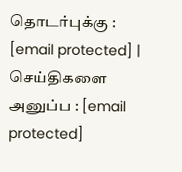தொடர்புக்கு : [email protected] | செய்திகளை அனுப்ப : [email protected]